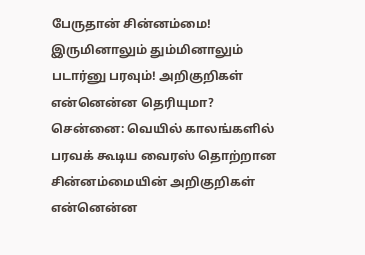பேருதான் சின்னம்மை! இருமினாலும் தும்மினாலும் படார்னு பரவும்! அறிகுறிகள் என்னென்ன தெரியுமா?
சென்னை: வெயில் காலங்களில் பரவக் கூடிய வைரஸ் தொற்றான சின்னம்மையின் அறிகுறிகள் என்னென்ன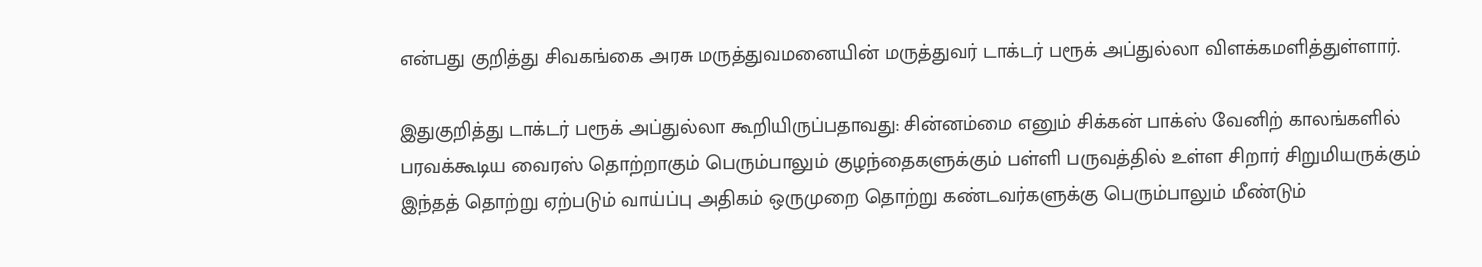என்பது குறித்து சிவகங்கை அரசு மருத்துவமனையின் மருத்துவர் டாக்டர் பரூக் அப்துல்லா விளக்கமளித்துள்ளார்.

இதுகுறித்து டாக்டர் பரூக் அப்துல்லா கூறியிருப்பதாவது: சின்னம்மை எனும் சிக்கன் பாக்ஸ் வேனிற் காலங்களில் பரவக்கூடிய வைரஸ் தொற்றாகும் பெரும்பாலும் குழந்தைகளுக்கும் பள்ளி பருவத்தில் உள்ள சிறார் சிறுமியருக்கும் இந்தத் தொற்று ஏற்படும் வாய்ப்பு அதிகம் ஒருமுறை தொற்று கண்டவர்களுக்கு பெரும்பாலும் மீண்டும்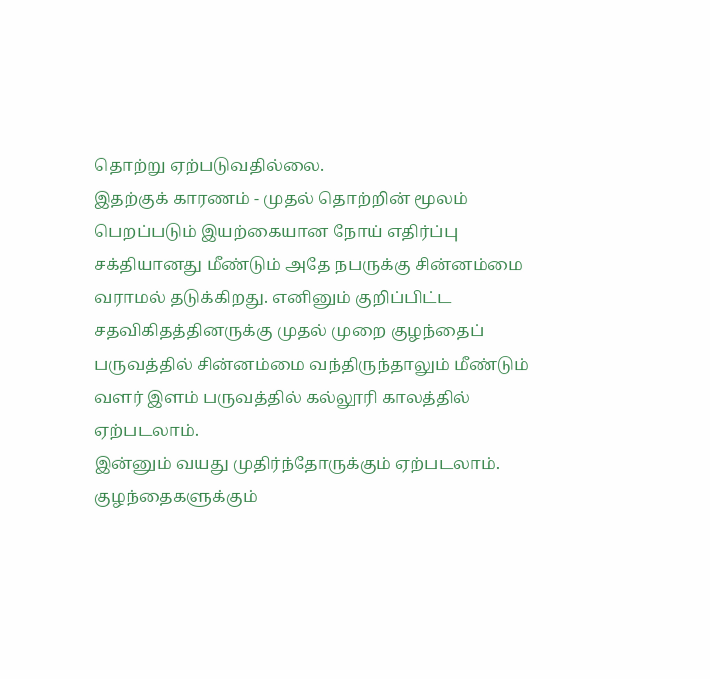தொற்று ஏற்படுவதில்லை.
இதற்குக் காரணம் - முதல் தொற்றின் மூலம் பெறப்படும் இயற்கையான நோய் எதிர்ப்பு சக்தியானது மீண்டும் அதே நபருக்கு சின்னம்மை வராமல் தடுக்கிறது. எனினும் குறிப்பிட்ட சதவிகிதத்தினருக்கு முதல் முறை குழந்தைப் பருவத்தில் சின்னம்மை வந்திருந்தாலும் மீண்டும் வளர் இளம் பருவத்தில் கல்லூரி காலத்தில் ஏற்படலாம்.
இன்னும் வயது முதிர்ந்தோருக்கும் ஏற்படலாம். குழந்தைகளுக்கும்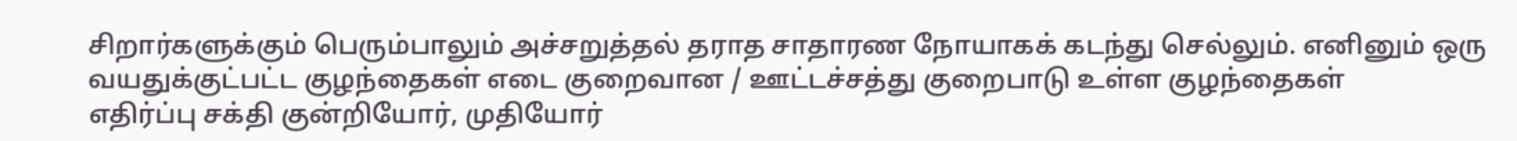சிறார்களுக்கும் பெரும்பாலும் அச்சறுத்தல் தராத சாதாரண நோயாகக் கடந்து செல்லும். எனினும் ஒரு வயதுக்குட்பட்ட குழந்தைகள் எடை குறைவான / ஊட்டச்சத்து குறைபாடு உள்ள குழந்தைகள்
எதிர்ப்பு சக்தி குன்றியோர், முதியோர்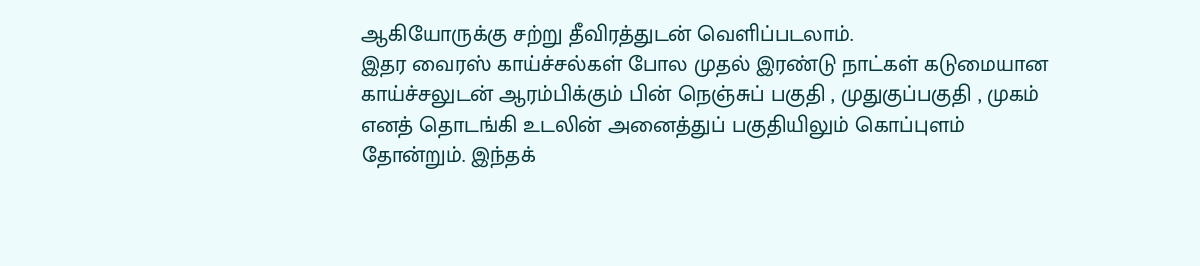ஆகியோருக்கு சற்று தீவிரத்துடன் வெளிப்படலாம்.
இதர வைரஸ் காய்ச்சல்கள் போல முதல் இரண்டு நாட்கள் கடுமையான காய்ச்சலுடன் ஆரம்பிக்கும் பின் நெஞ்சுப் பகுதி , முதுகுப்பகுதி , முகம் எனத் தொடங்கி உடலின் அனைத்துப் பகுதியிலும் கொப்புளம் தோன்றும். இந்தக்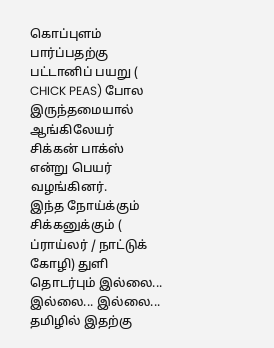கொப்புளம் பார்ப்பதற்கு பட்டானிப் பயறு ( CHICK PEAS) போல இருந்தமையால் ஆங்கிலேயர் சிக்கன் பாக்ஸ் என்று பெயர் வழங்கினர்.
இந்த நோய்க்கும் சிக்கனுக்கும் ( ப்ராய்லர் / நாட்டுக் கோழி) துளி தொடர்பும் இல்லை... இல்லை... இல்லை... தமிழில் இதற்கு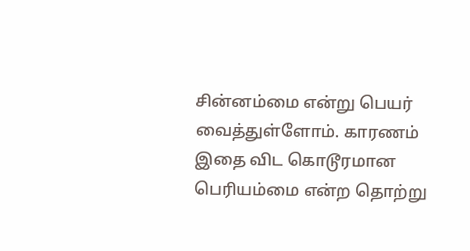சின்னம்மை என்று பெயர் வைத்துள்ளோம். காரணம் இதை விட கொடூரமான பெரியம்மை என்ற தொற்று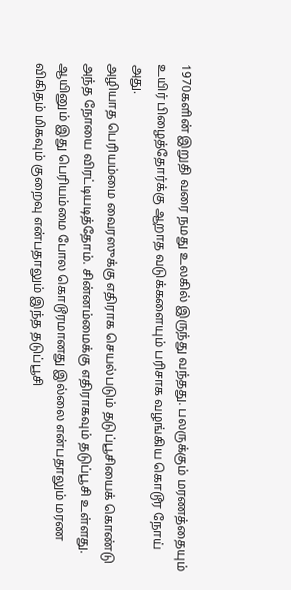1970களின் இறுதி வரை நமது உலகில் இருந்து வந்தது. பலருக்கும் மரணத்தையும் உயிர் பிழைத்தோர்க்கு ஆறாத வடுக்களையும் பரிசாக வழங்கிய கொடூர நோய் அது.
அழியாத பெரியம்மை வைரஸுக்கு எதிராக செயல்படும் தடுப்பூசியைக் கொண்டு அந்த நோயை விரட்டியடித்தோம். சின்னம்மைக்கு எதிராகவும் தடுப்பூசி உள்ளது. ஆயினும் இது பெரியம்மை போல கொடூரமானது இல்லை என்பதாலும் மரண விகிதம் மிகவும் குறைவு என்பதாலும் இந்த தடுப்பூசி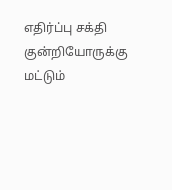எதிர்ப்பு சக்தி குன்றியோருக்கு மட்டும்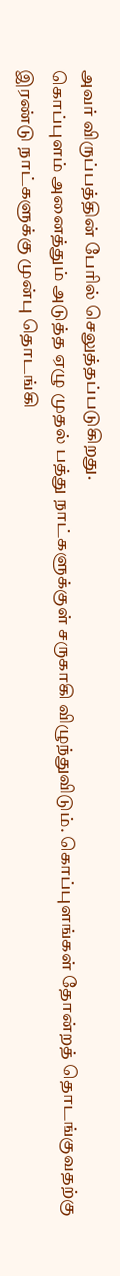அவர் விருப்பத்தின் பேரில் செலுத்தப்படுகிறது.
கொப்புளம் அனைத்தும் அடுத்த ஏழு முதல் பத்து நாட்களுக்குள் சருகாகி விழுந்துவிடும். கொப்புளங்கள் தோன்றத் தொடங்குவதற்கு இரண்டு நாட்களுக்கு முன்பு தொடங்கி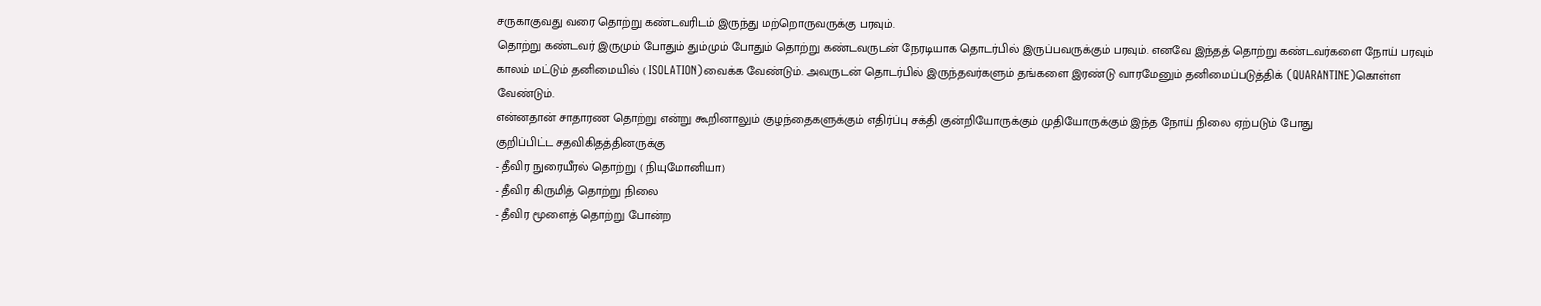சருகாகுவது வரை தொற்று கண்டவரிடம் இருந்து மற்றொருவருக்கு பரவும்.
தொற்று கண்டவர் இருமும் போதும் தும்மும் போதும் தொற்று கண்டவருடன் நேரடியாக தொடர்பில் இருப்பவருக்கும் பரவும். எனவே இந்தத் தொற்று கண்டவர்களை நோய் பரவும் காலம் மட்டும் தனிமையில் ( ISOLATION)வைக்க வேண்டும். அவருடன் தொடர்பில் இருந்தவர்களும் தங்களை இரண்டு வாரமேனும் தனிமைப்படுத்திக் (QUARANTINE)கொள்ள வேண்டும்.
என்னதான் சாதாரண தொற்று என்று கூறினாலும் குழந்தைகளுக்கும் எதிர்ப்பு சக்தி குன்றியோருக்கும் முதியோருக்கும் இந்த நோய் நிலை ஏற்படும் போது
குறிப்பிட்ட சதவிகிதத்தினருக்கு
- தீவிர நுரையீரல் தொற்று ( நியுமோனியா)
- தீவிர கிருமித் தொற்று நிலை
- தீவிர மூளைத் தொற்று போன்ற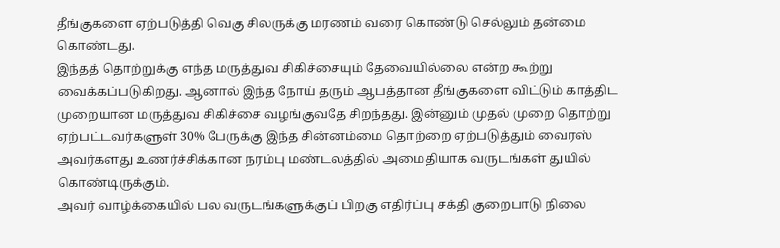தீங்குகளை ஏற்படுத்தி வெகு சிலருக்கு மரணம் வரை கொண்டு செல்லும் தன்மை கொண்டது.
இந்தத் தொற்றுக்கு எந்த மருத்துவ சிகிச்சையும் தேவையில்லை என்ற கூற்று வைக்கப்படுகிறது. ஆனால் இந்த நோய் தரும் ஆபத்தான தீங்குகளை விட்டும் காத்திட முறையான மருத்துவ சிகிச்சை வழங்குவதே சிறந்தது. இன்னும் முதல் முறை தொற்று ஏற்பட்டவர்களுள் 30% பேருக்கு இந்த சின்னம்மை தொற்றை ஏற்படுத்தும் வைரஸ் அவர்களது உணர்ச்சிக்கான நரம்பு மண்டலத்தில் அமைதியாக வருடங்கள் துயில் கொண்டிருக்கும்.
அவர் வாழ்க்கையில் பல வருடங்களுக்குப் பிறகு எதிர்ப்பு சக்தி குறைபாடு நிலை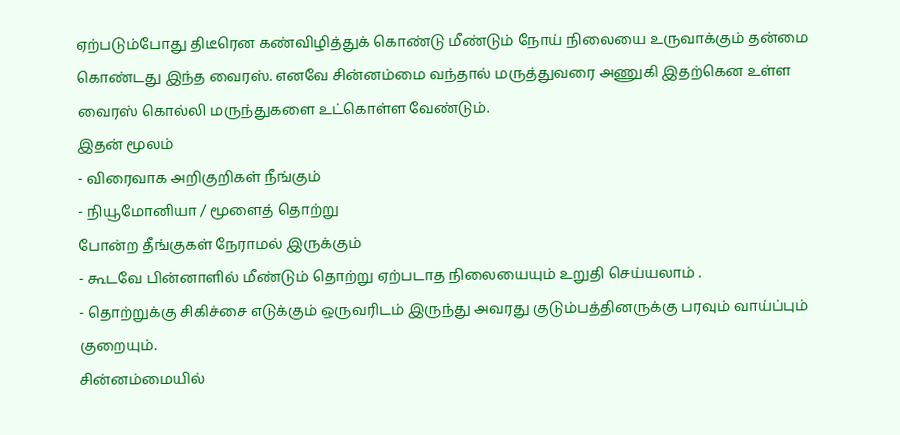ஏற்படும்போது திடீரென கண்விழித்துக் கொண்டு மீண்டும் நோய் நிலையை உருவாக்கும் தன்மை கொண்டது இந்த வைரஸ். எனவே சின்னம்மை வந்தால் மருத்துவரை அணுகி இதற்கென உள்ள
வைரஸ் கொல்லி மருந்துகளை உட்கொள்ள வேண்டும்.
இதன் மூலம்
- விரைவாக அறிகுறிகள் நீங்கும்
- நியூமோனியா / மூளைத் தொற்று
போன்ற தீங்குகள் நேராமல் இருக்கும்
- கூடவே பின்னாளில் மீண்டும் தொற்று ஏற்படாத நிலையையும் உறுதி செய்யலாம் .
- தொற்றுக்கு சிகிச்சை எடுக்கும் ஒருவரிடம் இருந்து அவரது குடும்பத்தினருக்கு பரவும் வாய்ப்பும் குறையும்.
சின்னம்மையில்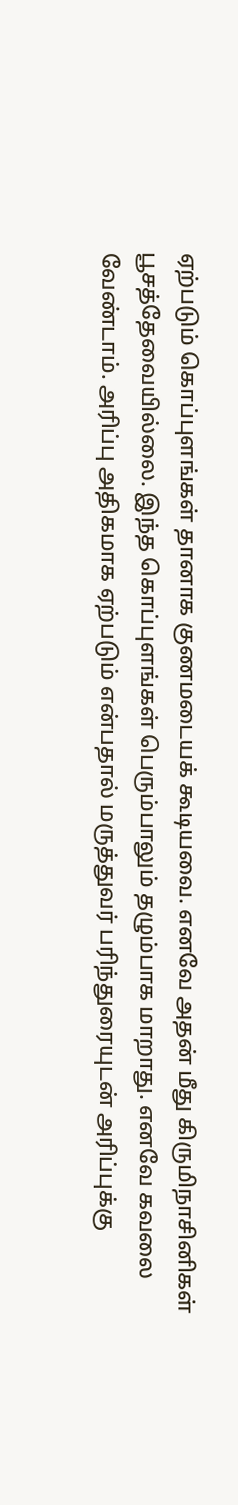ஏற்படும் கொப்புளங்கள் தானாக குணமடையக் கூடியவை. எனவே அதன் மீது கிருமிநாசினிகள் பூசத்தேவையில்லை. இந்த கொப்புளங்கள் பெரும்பாலும் தழும்பாக மாறாது. எனவே கவலை வேண்டாம். அரிப்பு அதிகமாக ஏற்படும் என்பதால் மருத்துவர் பரிந்துரையுடன் அரிப்புக்கு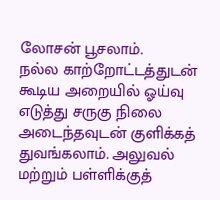லோசன் பூசலாம்.
நல்ல காற்றோட்டத்துடன் கூடிய அறையில் ஓய்வு எடுத்து சருகு நிலை அடைந்தவுடன் குளிக்கத் துவங்கலாம். அலுவல் மற்றும் பள்ளிக்குத்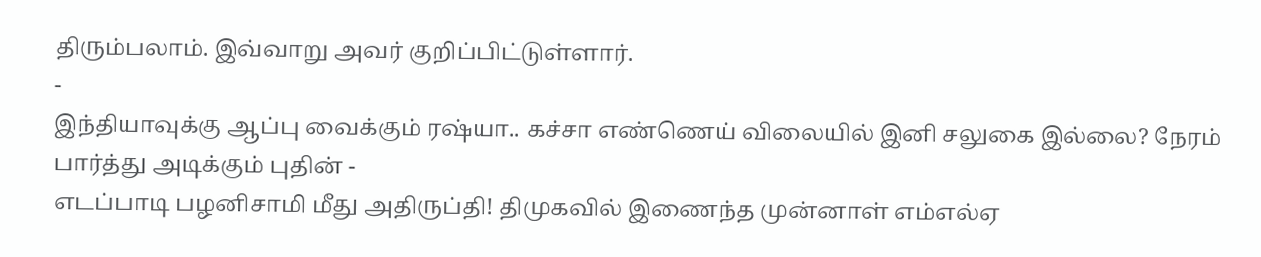திரும்பலாம். இவ்வாறு அவர் குறிப்பிட்டுள்ளார்.
-
இந்தியாவுக்கு ஆப்பு வைக்கும் ரஷ்யா.. கச்சா எண்ணெய் விலையில் இனி சலுகை இல்லை? நேரம் பார்த்து அடிக்கும் புதின் -
எடப்பாடி பழனிசாமி மீது அதிருப்தி! திமுகவில் இணைந்த முன்னாள் எம்எல்ஏ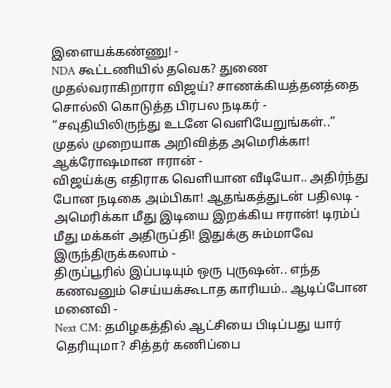இளையக்கண்ணு! -
NDA கூட்டணியில் தவெக? துணை முதல்வராகிறாரா விஜய்? சாணக்கியத்தனத்தை சொல்லி கொடுத்த பிரபல நடிகர் -
“சவுதியிலிருந்து உடனே வெளியேறுங்கள்..” முதல் முறையாக அறிவித்த அமெரிக்கா! ஆக்ரோஷமான ஈரான் -
விஜய்க்கு எதிராக வெளியான வீடியோ.. அதிர்ந்து போன நடிகை அம்பிகா! ஆதங்கத்துடன் பதிலடி -
அமெரிக்கா மீது இடியை இறக்கிய ஈரான்! டிரம்ப் மீது மக்கள் அதிருப்தி! இதுக்கு சும்மாவே இருந்திருக்கலாம் -
திருப்பூரில் இப்படியும் ஒரு புருஷன்.. எந்த கணவனும் செய்யக்கூடாத காரியம்.. ஆடிப்போன மனைவி -
Next CM: தமிழகத்தில் ஆட்சியை பிடிப்பது யார் தெரியுமா? சித்தர் கணிப்பை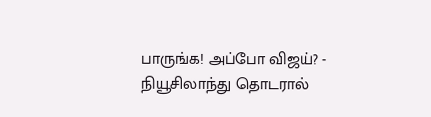பாருங்க! அப்போ விஜய்? -
நியூசிலாந்து தொடரால்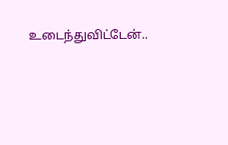உடைந்துவிட்டேன்..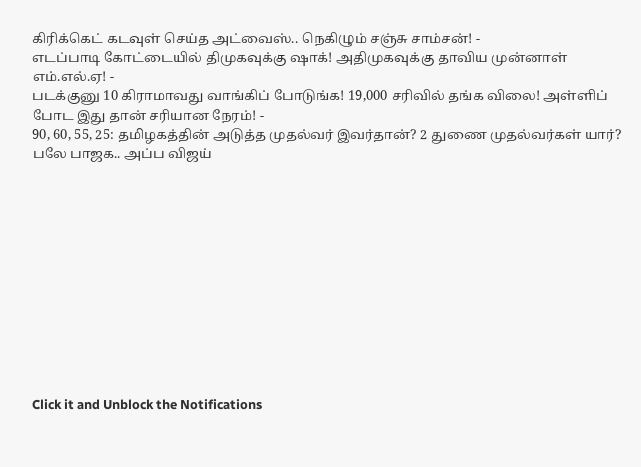கிரிக்கெட் கடவுள் செய்த அட்வைஸ்.. நெகிழும் சஞ்சு சாம்சன்! -
எடப்பாடி கோட்டையில் திமுகவுக்கு ஷாக்! அதிமுகவுக்கு தாவிய முன்னாள் எம்.எல்.ஏ! -
படக்குனு 10 கிராமாவது வாங்கிப் போடுங்க! 19,000 சரிவில் தங்க விலை! அள்ளிப் போட இது தான் சரியான நேரம்! -
90, 60, 55, 25: தமிழகத்தின் அடுத்த முதல்வர் இவர்தான்? 2 துணை முதல்வர்கள் யார்? பலே பாஜக.. அப்ப விஜய்












Click it and Unblock the Notifications